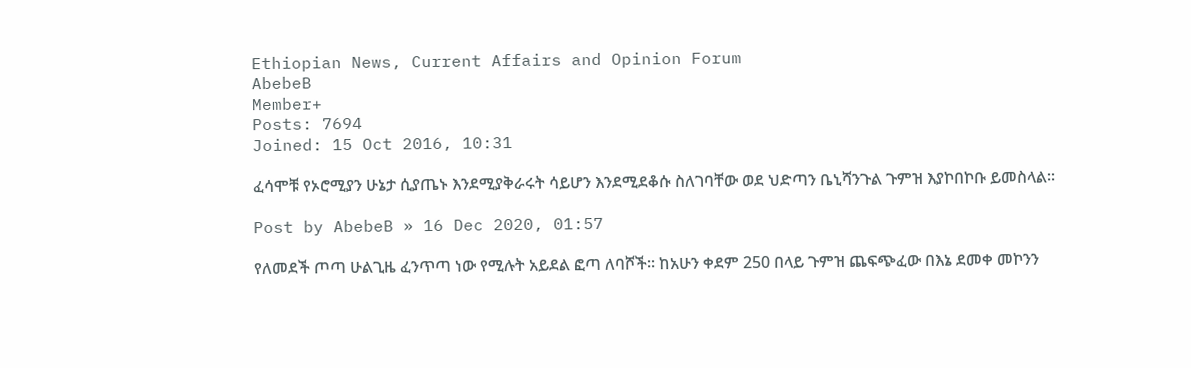Ethiopian News, Current Affairs and Opinion Forum
AbebeB
Member+
Posts: 7694
Joined: 15 Oct 2016, 10:31

ፈሳሞቹ የኦሮሚያን ሁኔታ ሲያጤኑ እንደሚያቅራሩት ሳይሆን እንደሚደቆሱ ስለገባቸው ወደ ህድጣን ቤኒሻንጉል ጉምዝ እያኮበኮቡ ይመስላል፡፡

Post by AbebeB » 16 Dec 2020, 01:57

የለመደች ጦጣ ሁልጊዜ ፈንጥጣ ነው የሚሉት አይደል ፎጣ ለባሾች፡፡ ከአሁን ቀደም 250 በላይ ጉምዝ ጨፍጭፈው በእኔ ደመቀ መኮንን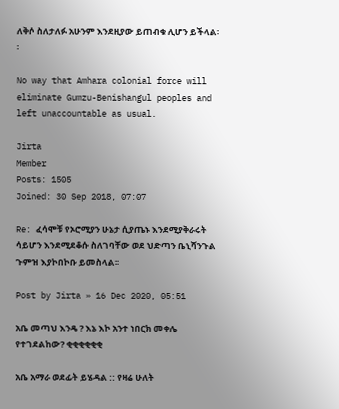ለቅሶ ስለታለፉ አሁንም እንደዚያው ይጠብቁ ሊሆን ይችላል፡፡

No way that Amhara colonial force will eliminate Gumzu-Benishangul peoples and left unaccountable as usual.

Jirta
Member
Posts: 1505
Joined: 30 Sep 2018, 07:07

Re: ፈሳሞቹ የኦሮሚያን ሁኔታ ሲያጤኑ እንደሚያቅራሩት ሳይሆን እንደሚደቆሱ ስለገባቸው ወደ ህድጣን ቤኒሻንጉል ጉምዝ እያኮበኮቡ ይመስላል፡፡

Post by Jirta » 16 Dec 2020, 05:51

አቤ መጣህ እንዴ ? እኔ እኮ አንተ ነበርክ መቀሌ የተገደልከው? ቂቂቂቂቂቂ

አቤ አማራ ወደፊት ይሄዳል :: የዛሬ ሁለት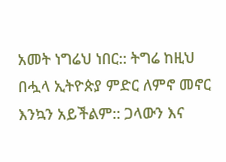አመት ነግሬህ ነበር:: ትግሬ ከዚህ በሗላ ኢትዮጵያ ምድር ለምኖ መኖር እንኳን አይችልም:: ጋላውን እና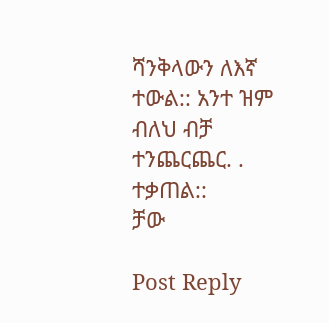ሻንቅላውን ለእኛ ተውል:: አንተ ዝም ብለህ ብቻ ተንጨርጨር. . ተቃጠል::
ቻው

Post Reply